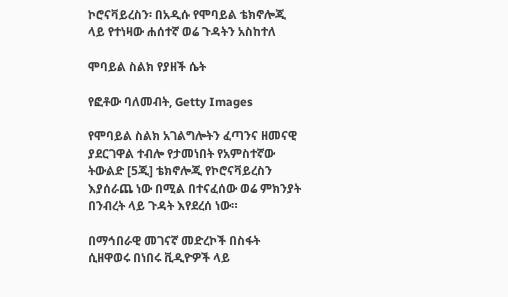ኮሮናቫይረስን፡ በአዲሱ የሞባይል ቴክኖሎጂ ላይ የተነዛው ሐሰተኛ ወሬ ጉዳትን አስከተለ

ሞባይል ስልክ የያዘች ሴት

የፎቶው ባለመብት, Getty Images

የሞባይል ስልክ አገልግሎትን ፈጣንና ዘመናዊ ያደርገዋል ተብሎ የታመነበት የአምስተኛው ትውልድ [5ጂ] ቴክኖሎጂ የኮሮናቫይረስን እያሰራጨ ነው በሚል በተናፈሰው ወሬ ምክንያት በንብረት ላይ ጉዳት እየደረሰ ነው።

በማኅበራዊ መገናኛ መድረኮች በስፋት ሲዘዋወሩ በነበሩ ቪዲዮዎች ላይ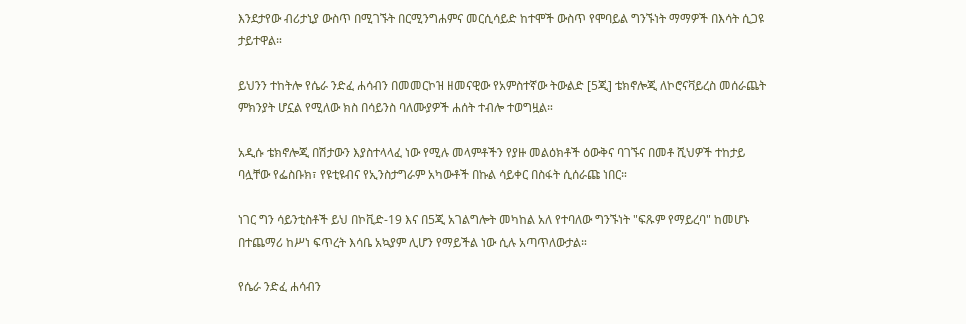እንደታየው ብሪታኒያ ውስጥ በሚገኙት በርሚንግሐምና መርሲሳይድ ከተሞች ውስጥ የሞባይል ግንኙነት ማማዎች በእሳት ሲጋዩ ታይተዋል።

ይህንን ተከትሎ የሴራ ንድፈ ሐሳብን በመመርኮዝ ዘመናዊው የአምስተኛው ትውልድ [5ጂ] ቴክኖሎጂ ለኮሮናቫይረስ መሰራጨት ምክንያት ሆኗል የሚለው ክስ በሳይንስ ባለሙያዎች ሐሰት ተብሎ ተወግዟል።

አዲሱ ቴክኖሎጂ በሽታውን እያስተላላፈ ነው የሚሉ መላምቶችን የያዙ መልዕክቶች ዕውቅና ባገኙና በመቶ ሺህዎች ተከታይ ባሏቸው የፌስቡክ፣ የዩቲዩብና የኢንስታግራም አካውቶች በኩል ሳይቀር በስፋት ሲሰራጩ ነበር።

ነገር ግን ሳይንቲስቶች ይህ በኮቪድ-19 እና በ5ጂ አገልግሎት መካከል አለ የተባለው ግንኙነት "ፍጹም የማይረባ" ከመሆኑ በተጨማሪ ከሥነ ፍጥረት እሳቤ አኳያም ሊሆን የማይችል ነው ሲሉ አጣጥለውታል።

የሴራ ንድፈ ሐሳብን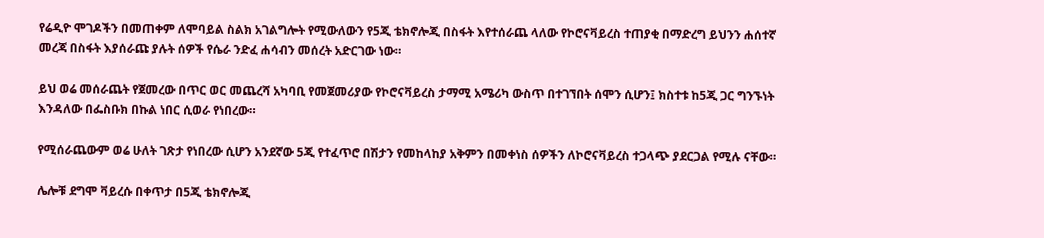የሬዲዮ ሞገዶችን በመጠቀም ለሞባይል ስልክ አገልግሎት የሚውለውን የ5ጂ ቴክኖሎጂ በስፋት እየተሰራጨ ላለው የኮሮናቫይረስ ተጠያቂ በማድረግ ይህንን ሐሰተኛ መረጃ በስፋት እያሰራጩ ያሉት ሰዎች የሴራ ንድፈ ሐሳብን መሰረት አድርገው ነው።

ይህ ወሬ መሰራጨት የጀመረው በጥር ወር መጨረሻ አካባቢ የመጀመሪያው የኮሮናቫይረስ ታማሚ አሜሪካ ውስጥ በተገኘበት ሰሞን ሲሆን፤ ክስተቱ ከ5ጂ ጋር ግንኙነት እንዳለው በፌስቡክ በኩል ነበር ሲወራ የነበረው።

የሚሰራጨውም ወሬ ሁለት ገጽታ የነበረው ሲሆን አንደኛው 5ጂ የተፈጥሮ በሽታን የመከላከያ አቅምን በመቀነስ ሰዎችን ለኮሮናቫይረስ ተጋላጭ ያደርጋል የሚሉ ናቸው።

ሌሎቹ ደግሞ ቫይረሱ በቀጥታ በ5ጂ ቴክኖሎጂ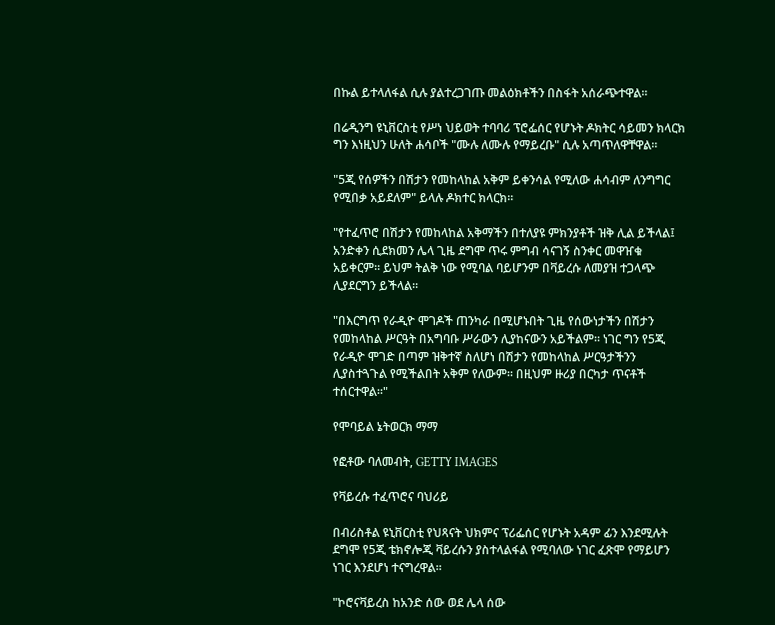በኩል ይተላለፋል ሲሉ ያልተረጋገጡ መልዕክቶችን በስፋት አሰራጭተዋል።

በሬዲንግ ዩኒቨርስቲ የሥነ ህይወት ተባባሪ ፕሮፌሰር የሆኑት ዶክትር ሳይመን ክላርክ ግን እነዚህን ሁለት ሐሳቦች "ሙሉ ለሙሉ የማይረቡ" ሲሉ አጣጥለዋቸዋል።

"5ጂ የሰዎችን በሽታን የመከላከል አቅም ይቀንሳል የሚለው ሐሳብም ለንግግር የሚበቃ አይደለም" ይላሉ ዶክተር ክላርክ።

"የተፈጥሮ በሽታን የመከላከል አቅማችን በተለያዩ ምክንያቶች ዝቅ ሊል ይችላል፤ አንድቀን ሲደክመን ሌላ ጊዜ ደግሞ ጥሩ ምግብ ሳናገኝ ስንቀር መዋዠቁ አይቀርም። ይህም ትልቅ ነው የሚባል ባይሆንም በቫይረሱ ለመያዝ ተጋላጭ ሊያደርግን ይችላል።

"በእርግጥ የራዲዮ ሞገዶች ጠንካራ በሚሆኑበት ጊዜ የሰውነታችን በሽታን የመከላከል ሥርዓት በአግባቡ ሥራውን ሊያከናውን አይችልም። ነገር ግን የ5ጂ የራዲዮ ሞገድ በጣም ዝቅተኛ ስለሆነ በሽታን የመከላከል ሥርዓታችንን ሊያስተጓጉል የሚችልበት አቅም የለውም። በዚህም ዙሪያ በርካታ ጥናቶች ተሰርተዋል።"

የሞባይል ኔትወርክ ማማ

የፎቶው ባለመብት, GETTY IMAGES

የቫይረሱ ተፈጥሮና ባህሪይ

በብሪስቶል ዩኒቨርስቲ የህጻናት ህክምና ፕሪፌሰር የሆኑት አዳም ፊን እንደሚሉት ደግሞ የ5ጂ ቴክኖሎጂ ቫይረሱን ያስተላልፋል የሚባለው ነገር ፈጽሞ የማይሆን ነገር እንደሆነ ተናግረዋል።

"ኮሮናቫይረስ ከአንድ ሰው ወደ ሌላ ሰው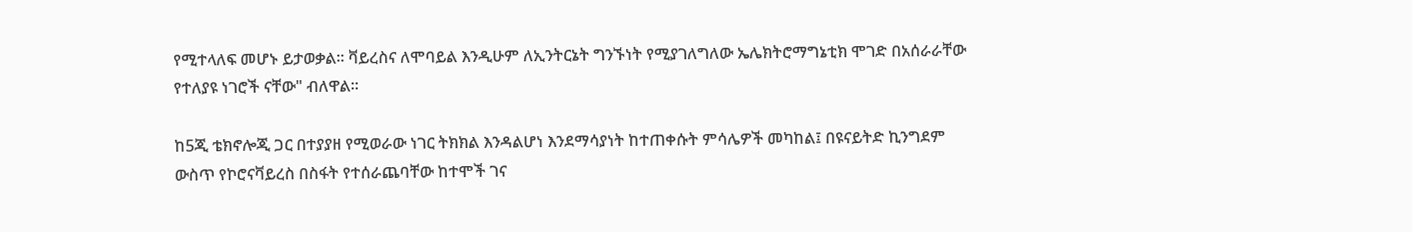የሚተላለፍ መሆኑ ይታወቃል። ቫይረስና ለሞባይል እንዲሁም ለኢንትርኔት ግንኙነት የሚያገለግለው ኤሌክትሮማግኔቲክ ሞገድ በአሰራራቸው የተለያዩ ነገሮች ናቸው" ብለዋል።

ከ5ጂ ቴክኖሎጂ ጋር በተያያዘ የሚወራው ነገር ትክክል እንዳልሆነ እንደማሳያነት ከተጠቀሱት ምሳሌዎች መካከል፤ በዩናይትድ ኪንግደም ውስጥ የኮሮናቫይረስ በስፋት የተሰራጨባቸው ከተሞች ገና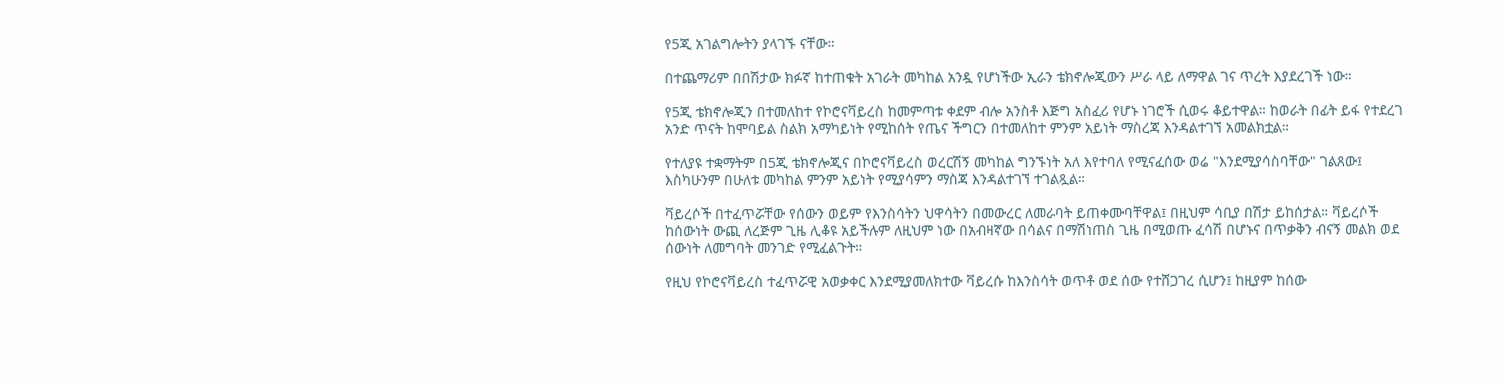የ5ጂ አገልግሎትን ያላገኙ ናቸው።

በተጨማሪም በበሽታው ክፉኛ ከተጠቁት አገራት መካከል አንዷ የሆነችው ኢራን ቴክኖሎጂውን ሥራ ላይ ለማዋል ገና ጥረት እያደረገች ነው።

የ5ጂ ቴክኖሎጂን በተመለከተ የኮሮናቫይረስ ከመምጣቱ ቀደም ብሎ አንስቶ እጅግ አስፈሪ የሆኑ ነገሮች ሲወሩ ቆይተዋል። ከወራት በፊት ይፋ የተደረገ አንድ ጥናት ከሞባይል ስልክ አማካይነት የሚከሰት የጤና ችግርን በተመለከተ ምንም አይነት ማስረጃ እንዳልተገኘ አመልክቷል።

የተለያዩ ተቋማትም በ5ጂ ቴክኖሎጂና በኮሮናቫይረስ ወረርሽኝ መካከል ግንኙነት አለ እየተባለ የሚናፈሰው ወሬ "እንደሚያሳስባቸው" ገልጸው፤ እስካሁንም በሁለቱ መካከል ምንም አይነት የሚያሳምን ማስጃ እንዳልተገኘ ተገልጿል።

ቫይረሶች በተፈጥሯቸው የሰውን ወይም የእንስሳትን ህዋሳትን በመውረር ለመራባት ይጠቀሙባቸዋል፤ በዚህም ሳቢያ በሽታ ይከሰታል። ቫይረሶች ከሰውነት ውጪ ለረጅም ጊዜ ሊቆዩ አይችሉም ለዚህም ነው በአብዛኛው በሳልና በማሽነጠስ ጊዜ በሚወጡ ፈሳሽ በሆኑና በጥቃቅን ብናኝ መልክ ወደ ሰውነት ለመግባት መንገድ የሚፈልጉት።

የዚህ የኮሮናቫይረስ ተፈጥሯዊ አወቃቀር እንደሚያመለክተው ቫይረሱ ከእንስሳት ወጥቶ ወደ ሰው የተሸጋገረ ሲሆን፤ ከዚያም ከሰው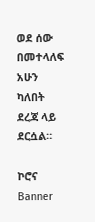ወደ ሰው በመተላለፍ አሁን ካለበት ደረጃ ላይ ደርሷል።

ኮሮና
Banner